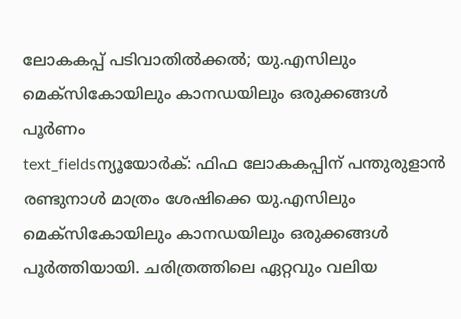ലോകകപ്പ് പടിവാതിൽക്കൽ; യു.എസിലും മെക്സികോയിലും കാനഡയിലും ഒരുക്കങ്ങൾ പൂർണം
text_fieldsന്യൂയോർക്: ഫിഫ ലോകകപ്പിന് പന്തുരുളാൻ രണ്ടുനാൾ മാത്രം ശേഷിക്കെ യു.എസിലും മെക്സികോയിലും കാനഡയിലും ഒരുക്കങ്ങൾ പൂർത്തിയായി. ചരിത്രത്തിലെ ഏറ്റവും വലിയ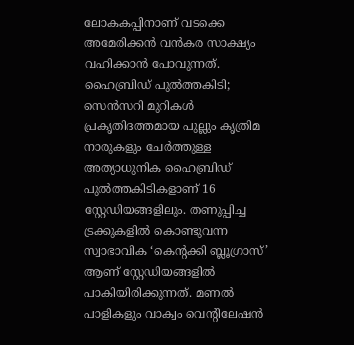ലോകകപ്പിനാണ് വടക്കെ അമേരിക്കൻ വൻകര സാക്ഷ്യം വഹിക്കാൻ പോവുന്നത്.
ഹൈബ്രിഡ് പുൽത്തകിടി; സെൻസറി മുറികൾ
പ്രകൃതിദത്തമായ പുല്ലും കൃത്രിമ നാരുകളും ചേർത്തുള്ള അത്യാധുനിക ഹൈബ്രിഡ് പുൽത്തകിടികളാണ് 16 സ്റ്റേഡിയങ്ങളിലും. തണുപ്പിച്ച ട്രക്കുകളിൽ കൊണ്ടുവന്ന സ്വാഭാവിക ‘കെന്റക്കി ബ്ലൂഗ്രാസ്’ ആണ് സ്റ്റേഡിയങ്ങളിൽ പാകിയിരിക്കുന്നത്. മണൽ പാളികളും വാക്വം വെന്റിലേഷൻ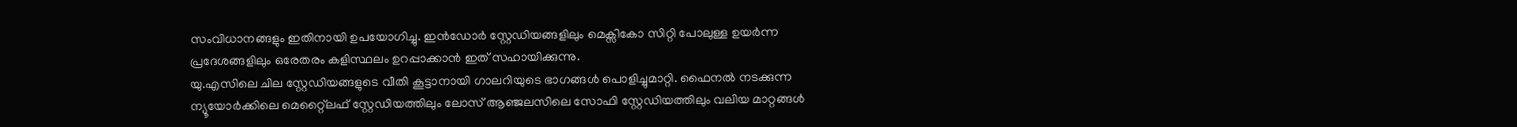സംവിധാനങ്ങളും ഇതിനായി ഉപയോഗിച്ചു. ഇൻഡോർ സ്റ്റേഡിയങ്ങളിലും മെക്സികോ സിറ്റി പോലുള്ള ഉയർന്ന പ്രദേശങ്ങളിലും ഒരേതരം കളിസ്ഥലം ഉറപ്പാക്കാൻ ഇത് സഹായിക്കുന്നു.
യു.എസിലെ ചില സ്റ്റേഡിയങ്ങളുടെ വീതി കൂട്ടാനായി ഗാലറിയുടെ ഭാഗങ്ങൾ പൊളിച്ചുമാറ്റി. ഫൈനൽ നടക്കുന്ന ന്യൂയോർക്കിലെ മെറ്റ്ലൈഫ് സ്റ്റേഡിയത്തിലും ലോസ് ആഞ്ജലസിലെ സോഫി സ്റ്റേഡിയത്തിലും വലിയ മാറ്റങ്ങൾ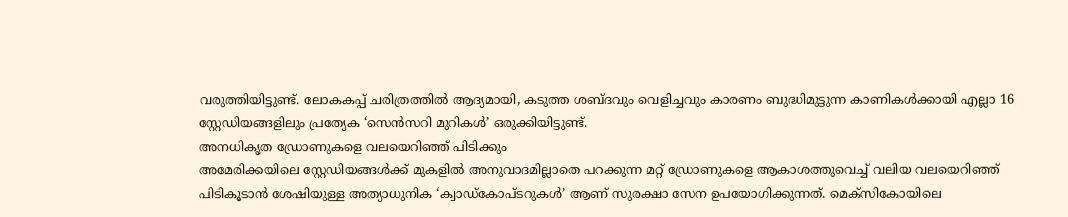വരുത്തിയിട്ടുണ്ട്. ലോകകപ്പ് ചരിത്രത്തിൽ ആദ്യമായി, കടുത്ത ശബ്ദവും വെളിച്ചവും കാരണം ബുദ്ധിമുട്ടുന്ന കാണികൾക്കായി എല്ലാ 16 സ്റ്റേഡിയങ്ങളിലും പ്രത്യേക ‘സെൻസറി മുറികൾ’ ഒരുക്കിയിട്ടുണ്ട്.
അനധികൃത ഡ്രോണുകളെ വലയെറിഞ്ഞ് പിടിക്കും
അമേരിക്കയിലെ സ്റ്റേഡിയങ്ങൾക്ക് മുകളിൽ അനുവാദമില്ലാതെ പറക്കുന്ന മറ്റ് ഡ്രോണുകളെ ആകാശത്തുവെച്ച് വലിയ വലയെറിഞ്ഞ് പിടികൂടാൻ ശേഷിയുള്ള അത്യാധുനിക ‘ക്വാഡ്കോപ്ടറുകൾ’ ആണ് സുരക്ഷാ സേന ഉപയോഗിക്കുന്നത്. മെക്സികോയിലെ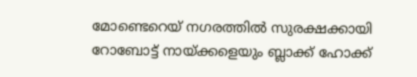മോണ്ടെറെയ് നഗരത്തിൽ സുരക്ഷക്കായി റോബോട്ട് നായ്ക്കളെയും ബ്ലാക്ക് ഹോക്ക്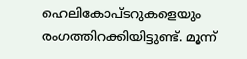ഹെലികോപ്ടറുകളെയും രംഗത്തിറക്കിയിട്ടുണ്ട്. മൂന്ന്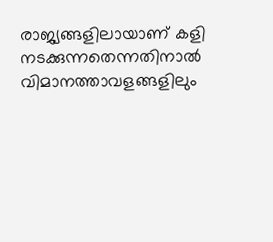രാജ്യങ്ങളിലായാണ് കളി നടക്കുന്നതെന്നതിനാൽ വിമാനത്താവളങ്ങളിലും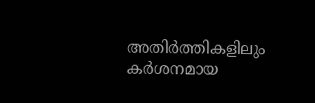അതിർത്തികളിലും കർശനമായ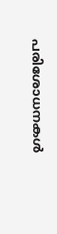പരിശോധനകൾ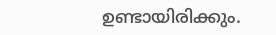ഉണ്ടായിരിക്കും.